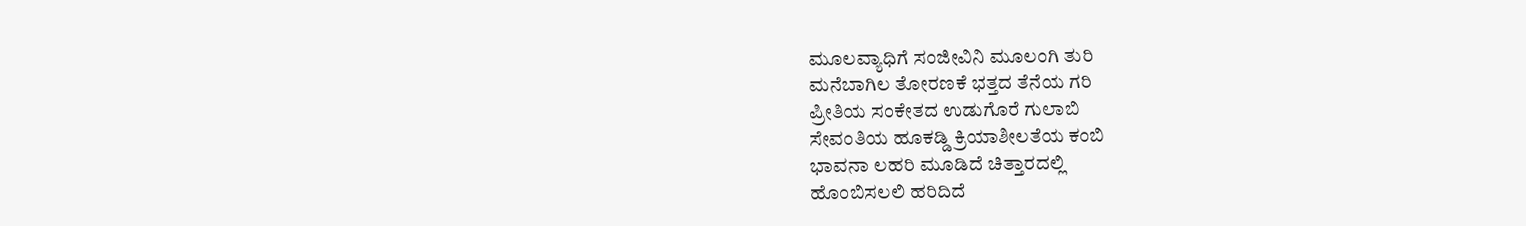ಮೂಲವ್ಯಾಧಿಗೆ ಸಂಜೀವಿನಿ ಮೂಲಂಗಿ ತುರಿ
ಮನೆಬಾಗಿಲ ತೋರಣಕೆ ಭತ್ತದ ತೆನೆಯ ಗರಿ
ಪ್ರೀತಿಯ ಸಂಕೇತದ ಉಡುಗೊರೆ ಗುಲಾಬಿ
ಸೇವಂತಿಯ ಹೂಕಡ್ಡಿ ಕ್ರಿಯಾಶೀಲತೆಯ ಕಂಬಿ
ಭಾವನಾ ಲಹರಿ ಮೂಡಿದೆ ಚಿತ್ತಾರದಲ್ಲಿ
ಹೊಂಬಿಸಲಲಿ ಹರಿದಿದೆ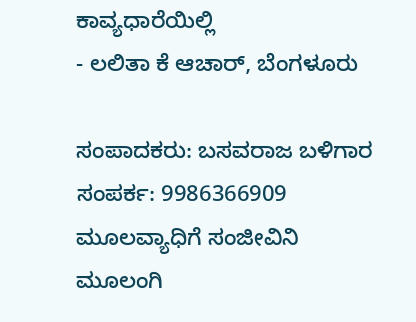ಕಾವ್ಯಧಾರೆಯಿಲ್ಲಿ
- ಲಲಿತಾ ಕೆ ಆಚಾರ್, ಬೆಂಗಳೂರು

ಸಂಪಾದಕರು: ಬಸವರಾಜ ಬಳಿಗಾರ
ಸಂಪರ್ಕ: 9986366909
ಮೂಲವ್ಯಾಧಿಗೆ ಸಂಜೀವಿನಿ ಮೂಲಂಗಿ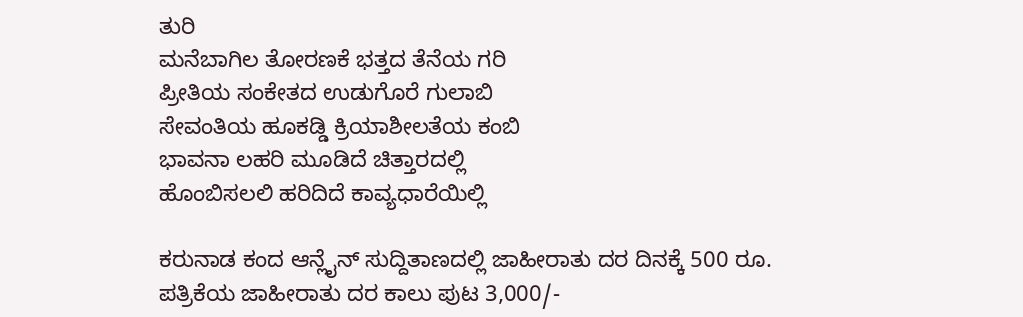ತುರಿ
ಮನೆಬಾಗಿಲ ತೋರಣಕೆ ಭತ್ತದ ತೆನೆಯ ಗರಿ
ಪ್ರೀತಿಯ ಸಂಕೇತದ ಉಡುಗೊರೆ ಗುಲಾಬಿ
ಸೇವಂತಿಯ ಹೂಕಡ್ಡಿ ಕ್ರಿಯಾಶೀಲತೆಯ ಕಂಬಿ
ಭಾವನಾ ಲಹರಿ ಮೂಡಿದೆ ಚಿತ್ತಾರದಲ್ಲಿ
ಹೊಂಬಿಸಲಲಿ ಹರಿದಿದೆ ಕಾವ್ಯಧಾರೆಯಿಲ್ಲಿ

ಕರುನಾಡ ಕಂದ ಆನ್ಲೈನ್ ಸುದ್ದಿತಾಣದಲ್ಲಿ ಜಾಹೀರಾತು ದರ ದಿನಕ್ಕೆ 500 ರೂ.
ಪತ್ರಿಕೆಯ ಜಾಹೀರಾತು ದರ ಕಾಲು ಪುಟ 3,000/-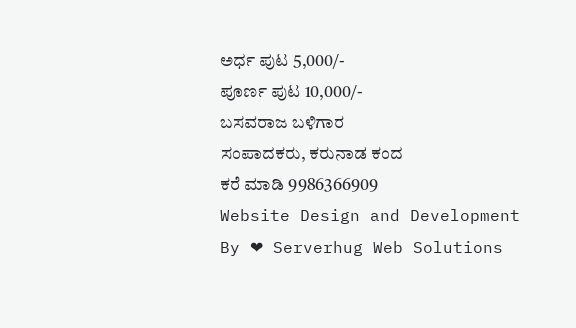ಅರ್ಧ ಪುಟ 5,000/-
ಪೂರ್ಣ ಪುಟ 10,000/-
ಬಸವರಾಜ ಬಳಿಗಾರ
ಸಂಪಾದಕರು, ಕರುನಾಡ ಕಂದ
ಕರೆ ಮಾಡಿ 9986366909
Website Design and Development By ❤ Serverhug Web Solutions